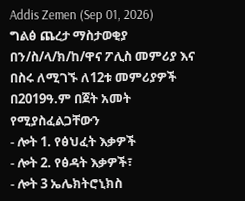Addis Zemen (Sep 01, 2026)
ግልፅ ጨረታ ማስታወቂያ
በን/ስ/ላ/ክ/ከ/ዋና ፖሊስ መምሪያ እና በስሩ ለሚገኙ ለ12ቱ መምሪያዎች በ2019ዓ.ም በጀት አመት የሚያስፈልጋቸውን
- ሎት 1. የፅህፈት እቃዎች
- ሎት 2. የፅዳት እቃዎች፣
- ሎት 3 ኤሌክትሮኒክስ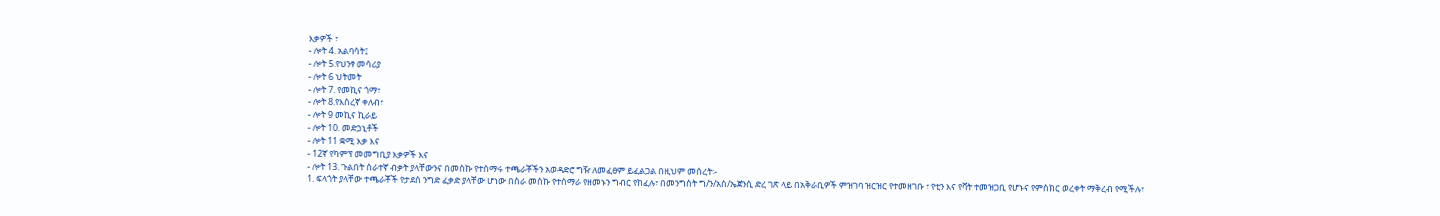እቃዎች ፣
- ሎት 4. አልባሳት፤
- ሎት 5.የህንፃ መሳሪያ
- ሎት 6 ህትመት
- ሎት 7. የመኪና ጎማ፣
- ሎት 8.የእስረኛ ቀለብ፣
- ሎት 9 መኪና ኪራይ
- ሎት 10. መድኃኒቶች
- ሎት 11 ቋሚ እቃ እና
- 12ኛ የካምፕ መመግቢያ እቃዎች እና
- ሎት 13. ጉልበት ሰራተኛ ብቃት ያላቸውንና በመስኩ የተሰማሩ ተጫራቾችን አወዳድሮ ግዥ ለመፈፀም ይፈልጋል በዚህም መሰረት፡-
1. ፍላጎት ያላቸው ተጫራቾች የታደሰ ንግድ ፈቃድ ያላቸው ሆነው በስራ መስኩ የተሰማራ የዘመኑን ግብር የከፈሉ፣ በመንግስት ግ/ን/አስ/ኤጀንሲ ድረ ገጽ ላይ በአቅራቢዎች ምዝገባ ዝርዝር የተመዘገቡ ፣ የቲን እና የቫት ተመዝጋቢ የሆኑና የምስክር ወረቀት ማቅረብ የሚችሉ፣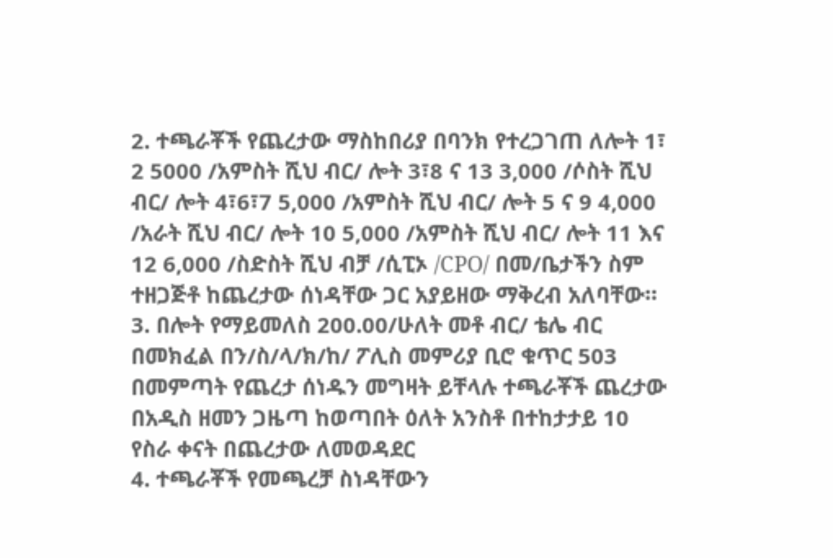2. ተጫራቾች የጨረታው ማስከበሪያ በባንክ የተረጋገጠ ለሎት 1፣ 2 5000 /አምስት ሺህ ብር/ ሎት 3፣8 ና 13 3,000 /ሶስት ሺህ ብር/ ሎት 4፣6፣7 5,000 /አምስት ሺህ ብር/ ሎት 5 ና 9 4,000 /አራት ሺህ ብር/ ሎት 10 5,000 /አምስት ሺህ ብር/ ሎት 11 እና 12 6,000 /ስድስት ሺህ ብቻ /ሲፒኦ /CPO/ በመ/ቤታችን ስም ተዘጋጅቶ ከጨረታው ሰነዳቸው ጋር አያይዘው ማቅረብ አለባቸው።
3. በሎት የማይመለስ 200.00/ሁለት መቶ ብር/ ቴሌ ብር በመክፈል በን/ስ/ላ/ክ/ከ/ ፖሊስ መምሪያ ቢሮ ቁጥር 503 በመምጣት የጨረታ ሰነዱን መግዛት ይቸላሉ ተጫራቾች ጨረታው በአዲስ ዘመን ጋዜጣ ከወጣበት ዕለት አንስቶ በተከታታይ 10 የስራ ቀናት በጨረታው ለመወዳደር
4. ተጫራቾች የመጫረቻ ስነዳቸውን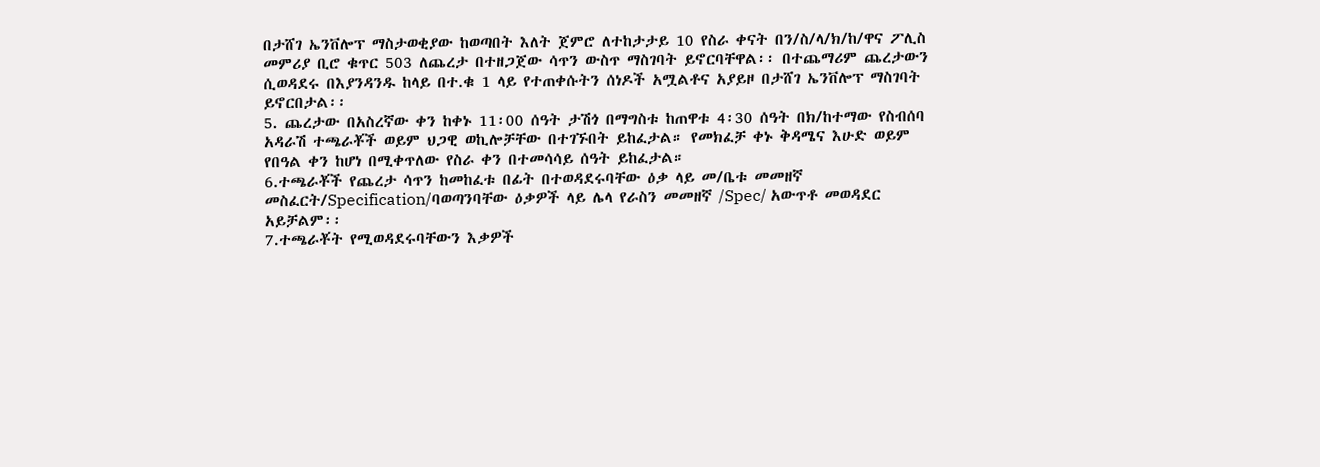በታሸገ ኤንቨሎፕ ማስታወቂያው ከወጣበት እለት ጀምሮ ለተከታታይ 10 የስራ ቀናት በን/ስ/ላ/ክ/ከ/ዋና ፖሊስ መምሪያ ቢሮ ቁጥር 503 ለጨረታ በተዘጋጀው ሳጥን ውስጥ ማስገባት ይኖርባቸዋል፡፡ በተጨማሪም ጨረታውን ሲወዳደሩ በእያንዳንዱ ከላይ በተ.ቁ 1 ላይ የተጠቀሱትን ሰነዶች አሟልቶና አያይዞ በታሸገ ኤንቨሎፕ ማስገባት ይኖርበታል፡፡
5. ጨረታው በአስረኛው ቀን ከቀኑ 11፡00 ሰዓት ታሽጎ በማግስቱ ከጠዋቱ 4፡30 ሰዓት በክ/ከተማው የስብሰባ አዳራሽ ተጫራቾች ወይም ህጋዊ ወኪሎቻቸው በተገኙበት ይከፈታል። የመክፈቻ ቀኑ ቅዳሜና እሁድ ወይም የበዓል ቀን ከሆነ በሚቀጥለው የስራ ቀን በተመሳሳይ ሰዓት ይከፈታል።
6.ተጫራቾች የጨረታ ሳጥን ከመከፈቱ በፊት በተወዳደሩባቸው ዕቃ ላይ መ/ቤቱ መመዘኛ መስፈርት/Specification/ባወጣንባቸው ዕቃዎች ላይ ሌላ የራስን መመዘኛ /Spec/ አውጥቶ መወዳደር አይቻልም፡፡
7.ተጫራቾት የሚወዳደሩባቸውን እቃዎች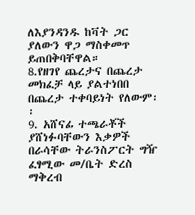ለእያንዳንዱ ከቫት ጋር ያለውን ዋጋ ማስቀመጥ ይጠበቅባቸዋል።
8.የዘገየ ጨረታና በጨረታ መክፈቻ ላይ ያልተነበበ በጨረታ ተቀባይነት የለውም፡፡
9. አሸናፊ ተጫራቾች ያሸነፉባቸውን እቃዎች በራሳቸው ትራንስፖርት ግዥ ፈፃሚው መ/ቤት ድረስ ማቅረብ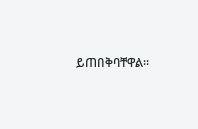ይጠበቅባቸዋል።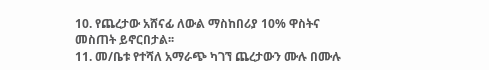10. የጨረታው አሸናፊ ለውል ማስከበሪያ 10% ዋስትና መስጠት ይኖርበታል፡፡
11. መ/ቤቱ የተሻለ አማራጭ ካገኘ ጨረታውን ሙሉ በሙሉ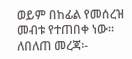ወይም በከፊል የመሰረዝ መብቱ የተጠበቀ ነው።
ለበለጠ መረጃ፡-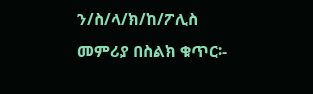ን/ስ/ላ/ክ/ከ/ፖሊስ መምሪያ በስልክ ቁጥር፡-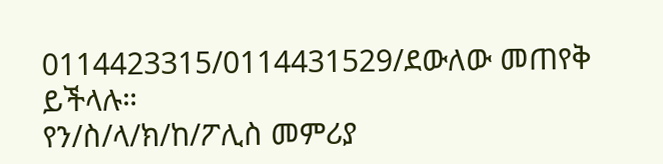0114423315/0114431529/ደውለው መጠየቅ ይችላሉ።
የን/ስ/ላ/ክ/ከ/ፖሊስ መምሪያ